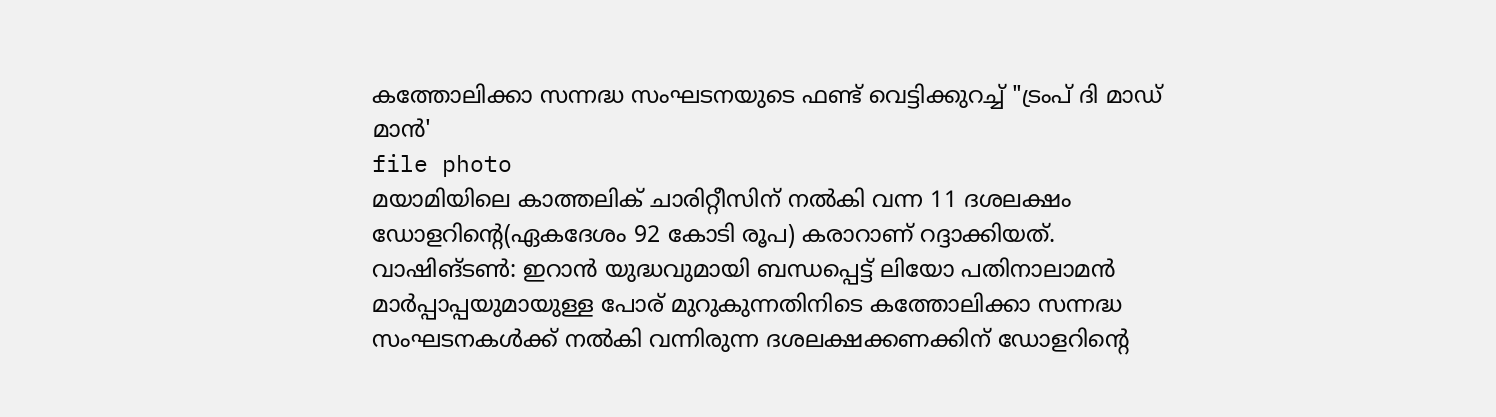കത്തോലിക്കാ സന്നദ്ധ സംഘടനയുടെ ഫണ്ട് വെട്ടിക്കുറച്ച് "ട്രംപ് ദി മാഡ് മാൻ'
file photo
മയാമിയിലെ കാത്തലിക് ചാരിറ്റീസിന് നൽകി വന്ന 11 ദശലക്ഷം ഡോളറിന്റെ(ഏകദേശം 92 കോടി രൂപ) കരാറാണ് റദ്ദാക്കിയത്.
വാഷിങ്ടൺ: ഇറാൻ യുദ്ധവുമായി ബന്ധപ്പെട്ട് ലിയോ പതിനാലാമൻ മാർപ്പാപ്പയുമായുള്ള പോര് മുറുകുന്നതിനിടെ കത്തോലിക്കാ സന്നദ്ധ സംഘടനകൾക്ക് നൽകി വന്നിരുന്ന ദശലക്ഷക്കണക്കിന് ഡോളറിന്റെ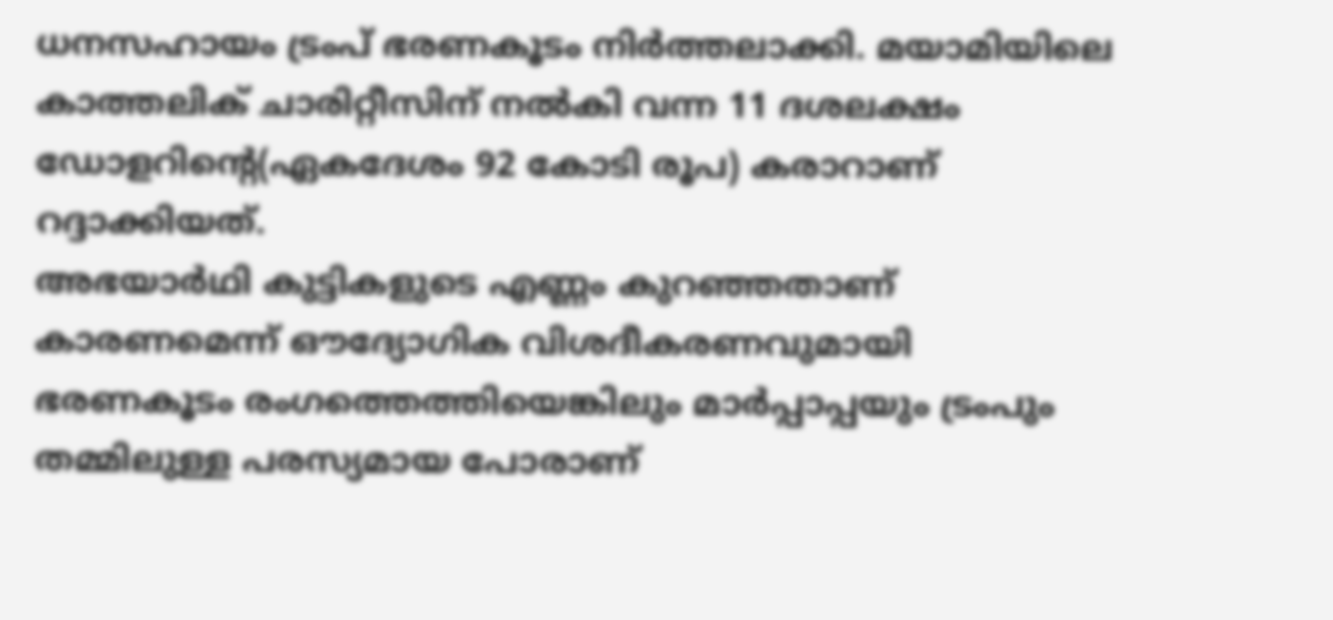ധനസഹായം ട്രംപ് ഭരണകൂടം നിർത്തലാക്കി. മയാമിയിലെ കാത്തലിക് ചാരിറ്റീസിന് നൽകി വന്ന 11 ദശലക്ഷം ഡോളറിന്റെ(ഏകദേശം 92 കോടി രൂപ) കരാറാണ് റദ്ദാക്കിയത്.
അഭയാർഥി കുട്ടികളുടെ എണ്ണം കുറഞ്ഞതാണ് കാരണമെന്ന് ഔദ്യോഗിക വിശദീകരണവുമായി ഭരണകൂടം രംഗത്തെത്തിയെങ്കിലും മാർപ്പാപ്പയും ട്രംപും തമ്മിലുള്ള പരസ്യമായ പോരാണ്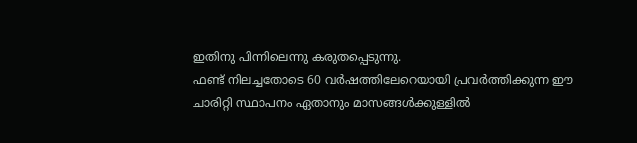ഇതിനു പിന്നിലെന്നു കരുതപ്പെടുന്നു.
ഫണ്ട് നിലച്ചതോടെ 60 വർഷത്തിലേറെയായി പ്രവർത്തിക്കുന്ന ഈ ചാരിറ്റി സ്ഥാപനം ഏതാനും മാസങ്ങൾക്കുള്ളിൽ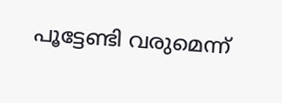പൂട്ടേണ്ടി വരുമെന്ന്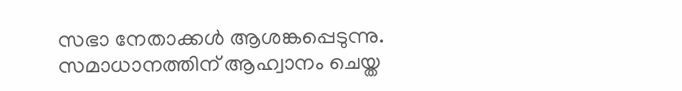സഭാ നേതാക്കൾ ആശങ്കപ്പെടുന്നു.
സമാധാനത്തിന് ആഹ്വാനം ചെയ്ത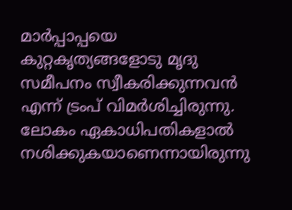മാർപ്പാപ്പയെ കുറ്റകൃത്യങ്ങളോടു മൃദു സമീപനം സ്വീകരിക്കുന്നവൻ എന്ന് ട്രംപ് വിമർശിച്ചിരുന്നു. ലോകം ഏകാധിപതികളാൽ നശിക്കുകയാണെന്നായിരുന്നു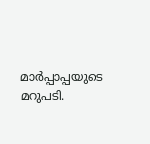മാർപ്പാപ്പയുടെ മറുപടി.